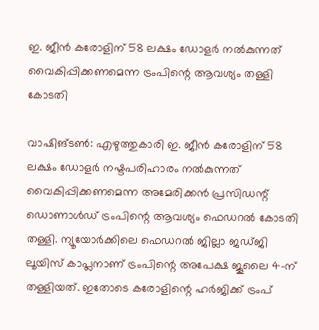ഇ. ജീൻ കരോളിന് 58 ലക്ഷം ഡോളർ നൽകുന്നത് വൈകിപ്പിക്കണമെന്ന ട്രംപിന്റെ ആവശ്യം തള്ളി കോടതി

വാഷിങ്ടൺ: എഴുത്തുകാരി ഇ. ജീൻ കരോളിന് 58 ലക്ഷം ഡോളർ നഷ്ടപരിഹാരം നൽകുന്നത് വൈകിപ്പിക്കണമെന്ന അമേരിക്കൻ പ്രസിഡന്റ് ഡൊണാൾഡ് ട്രംപിന്റെ ആവശ്യം ഫെഡറൽ കോടതി തള്ളി. ന്യൂയോർക്കിലെ ഫെഡറൽ ജില്ലാ ജഡ്ജി ലൂയിസ് കാപ്ലനാണ് ട്രംപിന്റെ അപേക്ഷ ജൂലൈ 4-ന് തള്ളിയത്. ഇതോടെ കരോളിന്റെ ഹർജിക്ക് ട്രംപ്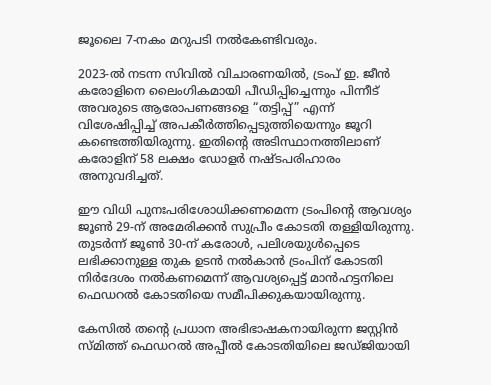ജൂലൈ 7-നകം മറുപടി നൽകേണ്ടിവരും.

2023-ൽ നടന്ന സിവിൽ വിചാരണയിൽ, ട്രംപ് ഇ. ജീൻ കരോളിനെ ലൈംഗികമായി പീഡിപ്പിച്ചെന്നും പിന്നീട് അവരുടെ ആരോപണങ്ങളെ “തട്ടിപ്പ്” എന്ന് വിശേഷിപ്പിച്ച് അപകീർത്തിപ്പെടുത്തിയെന്നും ജൂറി കണ്ടെത്തിയിരുന്നു. ഇതിന്റെ അടിസ്ഥാനത്തിലാണ് കരോളിന് 58 ലക്ഷം ഡോളർ നഷ്ടപരിഹാരം അനുവദിച്ചത്.

ഈ വിധി പുനഃപരിശോധിക്കണമെന്ന ട്രംപിന്റെ ആവശ്യം ജൂൺ 29-ന് അമേരിക്കൻ സുപ്രീം കോടതി തള്ളിയിരുന്നു. തുടർന്ന് ജൂൺ 30-ന് കരോൾ, പലിശയുൾപ്പെടെ ലഭിക്കാനുള്ള തുക ഉടൻ നൽകാൻ ട്രംപിന് കോടതി നിർദേശം നൽകണമെന്ന് ആവശ്യപ്പെട്ട് മാൻഹട്ടനിലെ ഫെഡറൽ കോടതിയെ സമീപിക്കുകയായിരുന്നു.

കേസിൽ തന്റെ പ്രധാന അഭിഭാഷകനായിരുന്ന ജസ്റ്റിൻ സ്മിത്ത് ഫെഡറൽ അപ്പീൽ കോടതിയിലെ ജഡ്ജിയായി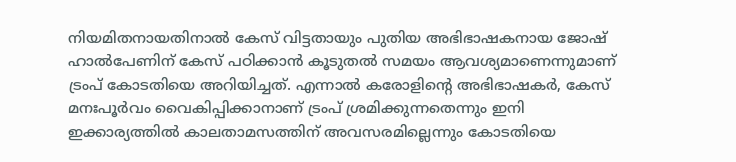നിയമിതനായതിനാൽ കേസ് വിട്ടതായും പുതിയ അഭിഭാഷകനായ ജോഷ് ഹാൽപേണിന് കേസ് പഠിക്കാൻ കൂടുതൽ സമയം ആവശ്യമാണെന്നുമാണ് ട്രംപ് കോടതിയെ അറിയിച്ചത്. എന്നാൽ കരോളിന്റെ അഭിഭാഷകർ, കേസ് മനഃപൂർവം വൈകിപ്പിക്കാനാണ് ട്രംപ് ശ്രമിക്കുന്നതെന്നും ഇനി ഇക്കാര്യത്തിൽ കാലതാമസത്തിന് അവസരമില്ലെന്നും കോടതിയെ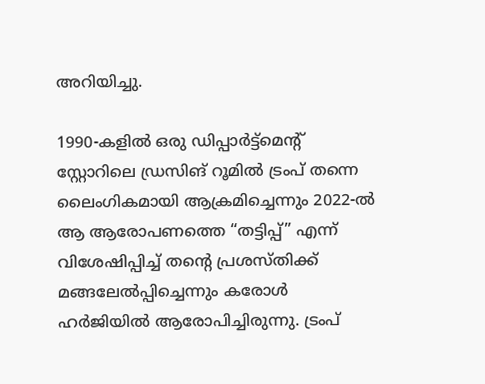അറിയിച്ചു.

1990-കളിൽ ഒരു ഡിപ്പാർട്ട്‌മെന്റ് സ്റ്റോറിലെ ഡ്രസിങ് റൂമിൽ ട്രംപ് തന്നെ ലൈംഗികമായി ആക്രമിച്ചെന്നും 2022-ൽ ആ ആരോപണത്തെ “തട്ടിപ്പ്” എന്ന് വിശേഷിപ്പിച്ച് തന്റെ പ്രശസ്തിക്ക് മങ്ങലേൽപ്പിച്ചെന്നും കരോൾ ഹർജിയിൽ ആരോപിച്ചിരുന്നു. ട്രംപ്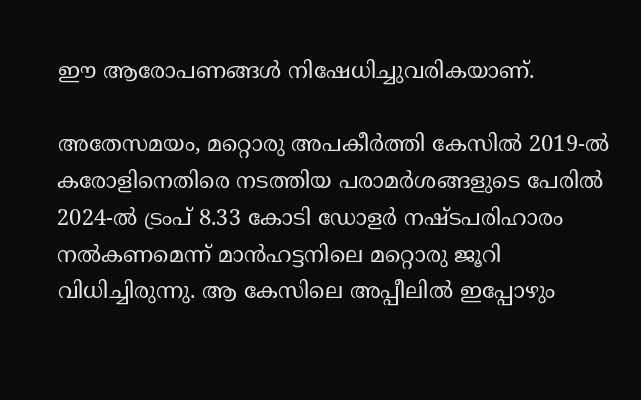ഈ ആരോപണങ്ങൾ നിഷേധിച്ചുവരികയാണ്.

അതേസമയം, മറ്റൊരു അപകീർത്തി കേസിൽ 2019-ൽ കരോളിനെതിരെ നടത്തിയ പരാമർശങ്ങളുടെ പേരിൽ 2024-ൽ ട്രംപ് 8.33 കോടി ഡോളർ നഷ്ടപരിഹാരം നൽകണമെന്ന് മാൻഹട്ടനിലെ മറ്റൊരു ജൂറി വിധിച്ചിരുന്നു. ആ കേസിലെ അപ്പീലിൽ ഇപ്പോഴും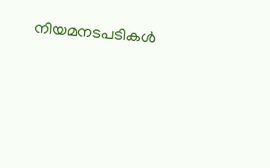നിയമനടപടികൾ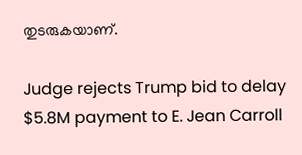തുടരുകയാണ്.

Judge rejects Trump bid to delay $5.8M payment to E. Jean Carroll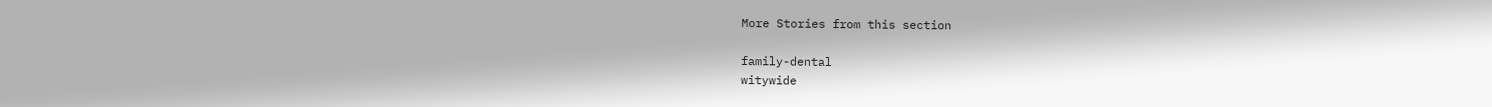More Stories from this section

family-dental
witywide